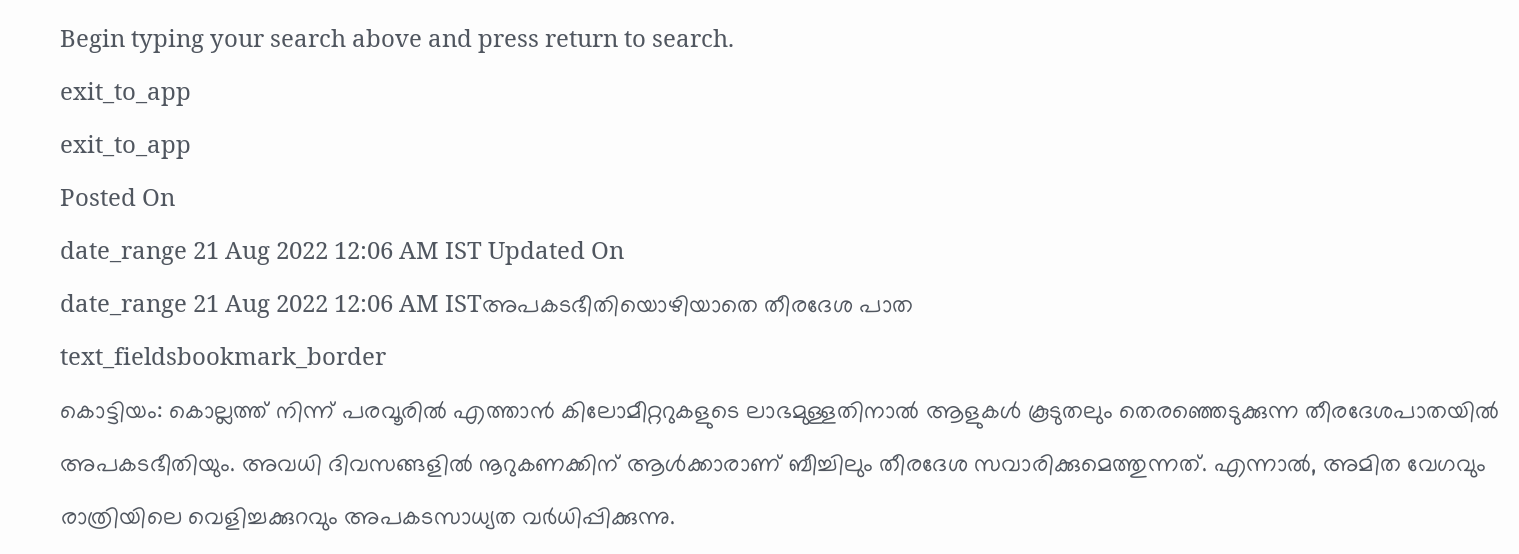Begin typing your search above and press return to search.
exit_to_app
exit_to_app
Posted On
date_range 21 Aug 2022 12:06 AM IST Updated On
date_range 21 Aug 2022 12:06 AM ISTഅപകടഭീതിയൊഴിയാതെ തീരദേശ പാത
text_fieldsbookmark_border
കൊട്ടിയം: കൊല്ലത്ത് നിന്ന് പരവൂരിൽ എത്താൻ കിലോമീറ്ററുകളുടെ ലാഭമുള്ളതിനാൽ ആളുകൾ കൂടുതലും തെരഞ്ഞെടുക്കുന്ന തീരദേശപാതയിൽ അപകടഭീതിയും. അവധി ദിവസങ്ങളിൽ നൂറുകണക്കിന് ആൾക്കാരാണ് ബീച്ചിലും തീരദേശ സവാരിക്കുമെത്തുന്നത്. എന്നാൽ, അമിത വേഗവും രാത്രിയിലെ വെളിച്ചക്കുറവും അപകടസാധ്യത വർധിപ്പിക്കുന്നു.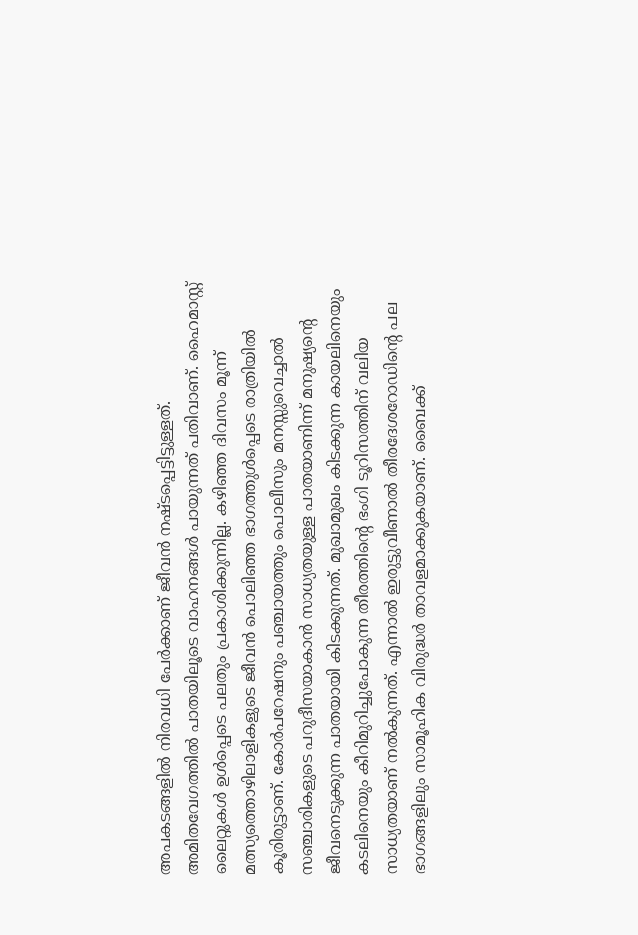അപകടങ്ങളിൽ നിരവധി പേർക്കാണ് ജീവൻ നഷ്ടപ്പെട്ടിട്ടുള്ളത്. അമിതവേഗത്തിൽ പാതയിലൂടെ വാഹനങ്ങൾ പായുന്നത് പതിവാണ്. ഹൈമാസ്റ്റ് ലൈറ്റുകൾ ഉൾപ്പെടെ പലതും പ്രകാശിക്കുന്നില്ല. കഴിഞ്ഞ ദിവസം മൂന്ന് മത്സ്യത്തൊഴിലാളികളുടെ ജീവൻ പൊലിഞ്ഞ ഭാഗത്തുൾപ്പെടെ രാത്രിയിൽ കൂരിരുട്ടാണ്. കോർപറേഷനും പഞ്ചായത്തും പൊലീസും മനസ്സുവെച്ചാൽ സഞ്ചാരികളുടെ പറുദീസയാകാൻ സാധ്യതയുള്ള പാതയാണിന്ന് മനുഷ്യന്റെ ജീവനെടുക്കുന്ന പാതയായി കിടക്കുന്നത്. മുഖാമുഖം കിടക്കുന്ന കായലിനെയും കടലിനെയും കീറിമുറിച്ചുപോകുന്ന തീരത്തിന്റെ ഭംഗി ടൂറിസത്തിന് വലിയ സാധ്യതയാണ് നൽകുന്നത്. എന്നാൽ ഇരുട്ടുവീണാൽ തീരദേശറോഡിന്റെ പല ഭാഗങ്ങളിലും സാമൂഹിക വിരുദ്ധർ താവളമാക്കുകയാണ്. ബൈക്ക്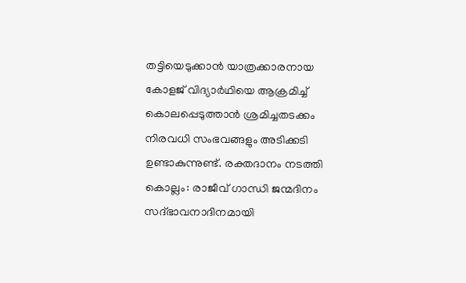തട്ടിയെടുക്കാൻ യാത്രക്കാരനായ കോളജ് വിദ്യാർഥിയെ ആക്രമിച്ച് കൊലപ്പെടുത്താൻ ശ്രമിച്ചതടക്കം നിരവധി സംഭവങ്ങളും അടിക്കടി ഉണ്ടാകുന്നുണ്ട്. രക്തദാനം നടത്തി കൊല്ലം: രാജീവ് ഗാന്ധി ജന്മദിനം സദ്ഭാവനാദിനമായി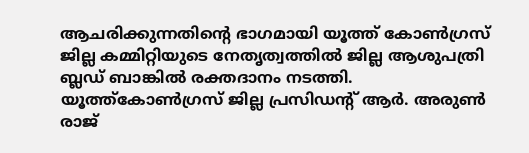ആചരിക്കുന്നതിന്റെ ഭാഗമായി യൂത്ത് കോൺഗ്രസ് ജില്ല കമ്മിറ്റിയുടെ നേതൃത്വത്തിൽ ജില്ല ആശുപത്രി ബ്ലഡ് ബാങ്കിൽ രക്തദാനം നടത്തി. യൂത്ത്കോൺഗ്രസ് ജില്ല പ്രസിഡന്റ് ആർ. അരുൺ രാജ്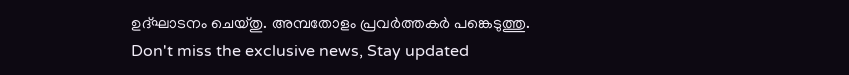ഉദ്ഘാടനം ചെയ്തു. അമ്പതോളം പ്രവർത്തകർ പങ്കെടുത്തു.
Don't miss the exclusive news, Stay updated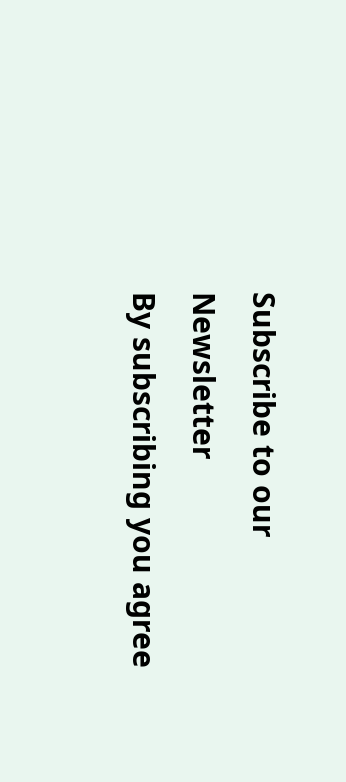Subscribe to our Newsletter
By subscribing you agree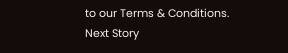to our Terms & Conditions.
Next Story